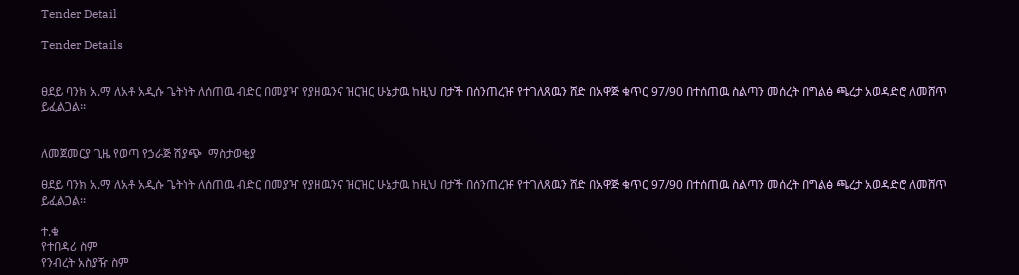Tender Detail

Tender Details


ፀደይ ባንክ አ.ማ ለአቶ አዲሱ ጌትነት ለሰጠዉ ብድር በመያዣ የያዘዉንና ዝርዝር ሁኔታዉ ከዚህ በታች በሰንጠረዡ የተገለጸዉን ሸድ በአዋጅ ቁጥር 97/90 በተሰጠዉ ስልጣን መሰረት በግልፅ ጫረታ አወዳድሮ ለመሸጥ ይፈልጋል፡፡


ለመጀመርያ ጊዜ የወጣ የኃራጅ ሽያጭ  ማስታወቂያ

ፀደይ ባንክ አ.ማ ለአቶ አዲሱ ጌትነት ለሰጠዉ ብድር በመያዣ የያዘዉንና ዝርዝር ሁኔታዉ ከዚህ በታች በሰንጠረዡ የተገለጸዉን ሸድ በአዋጅ ቁጥር 97/90 በተሰጠዉ ስልጣን መሰረት በግልፅ ጫረታ አወዳድሮ ለመሸጥ ይፈልጋል፡፡

ተ.ቁ
የተበዳሪ ስም
የንብረት አስያዥ ስም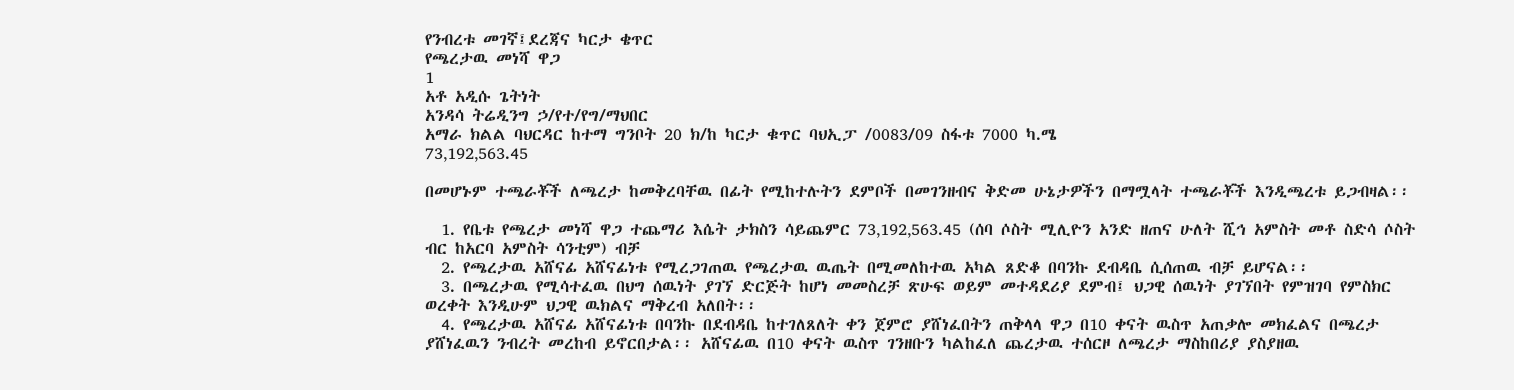የንብረቱ መገኛ፤ደረጃና ካርታ ቄጥር
የጫረታዉ መነሻ ዋጋ
1
አቶ አዲሱ ጌትነት
አንዳሳ ትሬዲንግ ኃ/የተ/የግ/ማህበር
አማራ ክልል ባህርዳር ከተማ ግንቦት 20 ክ/ከ ካርታ ቁጥር ባህኢፓ /0083/09 ስፋቱ 7000 ካ.ሜ
73‚192‚563.45

በመሆኑም ተጫራቾች ለጫረታ ከመቅረባቸዉ በፊት የሚከተሉትን ደምቦች በመገንዘብና ቅድመ ሁኔታዎችን በማሟላት ተጫራቾች እንዲጫረቱ ይጋብዛል፡፡

  1. የቤቱ የጫረታ መነሻ ዋጋ ተጨማሪ እሴት ታክስን ሳይጨምር 73‚192‚563.45 (ሰባ ሶስት ሚሊዮን አንድ ዘጠና ሁለት ሺኅ አምስት መቶ ስድሳ ሶስት ብር ከአርባ አምስት ሳንቲም) ብቻ
  2. የጫረታዉ አሸናፊ አሸናፊነቱ የሚረጋገጠዉ የጫረታዉ ዉጤት በሚመለከተዉ አካል ጸድቆ በባንኩ ደብዳቤ ሲሰጠዉ ብቻ ይሆናል፡፡
  3. በጫረታዉ የሚሳተፈዉ በህግ ሰዉነት ያገኘ ድርጅት ከሆነ መመስረቻ ጽሁፍ ወይም መተዳደሪያ ደምብ፤ ህጋዊ ሰዉነት ያገኘበት የምዝገባ የምስክር ወረቀት እንዲሁም ህጋዊ ዉክልና ማቅረብ አለበት፡፡
  4. የጫረታዉ አሸናፊ አሸናፊነቱ በባንኩ በደብዳቤ ከተገለጸለት ቀን ጀምሮ ያሸነፈበትን ጠቅላላ ዋጋ በ10 ቀናት ዉስጥ አጠቃሎ መክፈልና በጫረታ ያሸነፈዉን ንብረት መረከብ ይኖርበታል፡፡ አሸናፊዉ በ10 ቀናት ዉስጥ ገንዘቡን ካልከፈለ ጨረታዉ ተሰርዞ ለጫረታ ማስከበሪያ ያስያዘዉ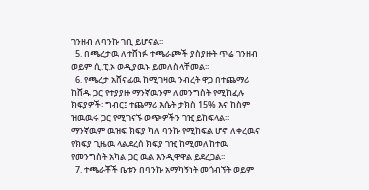ገንዘብ ለባንኩ ገቢ ይሆናል፡፡
  5. በጫረታዉ ለተሸነፉ ተጫራጮች ያስያዙት ጥሬ ገንዘብ ወይም ሲ.ፒ.ኦ ወዲያዉኑ ይመለስላቸመል፡፡
  6. የጫረታ አሸናፊዉ ከሚገዛዉ ንብረት ዋጋ በተጨማሪ ከሸዱ ጋር የተያያዙ ማንኛዉንም ለመንግስት የሚከፈሉ ክፍያዎች፡ ግብር፤ ተጨማሪ እሴት ታክስ 15% እና ከስም ዝዉዉሩ ጋር የሚገናኙ ወጭዎችን ገዢ ይከፍላል፡፡ ማንኛዉም ዉዝፍ ክፍያ ካለ ባንኩ የሚከፍል ሆኖ ለቀረዉና የክፍያ ጊዜዉ ላልደረሰ ክፍያ ገዢ ከሚመለከተዉ የመንግስት አካል ጋር ዉል እንዲዋዋል ይደረጋል፡፡
  7. ተጫራቾች ቤቱን በባንኩ አማካኝነት መጎብኘት ወይም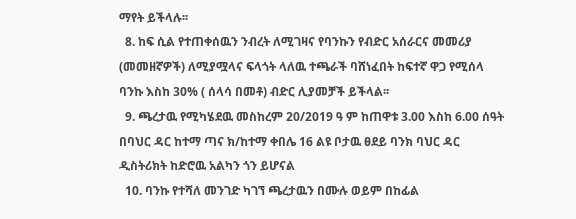ማየት ይችላሉ፡፡
  8. ከፍ ሲል የተጠቀሰዉን ንብረት ለሚገዛና የባንኩን የብድር አሰራርና መመሪያ (መመዘኛዎች) ለሚያሟላና ፍላጎት ላለዉ ተጫራች ባሸነፈበት ከፍተኛ ዋጋ የሚሰላ ባንኩ እስከ 30% ( ሰላሳ በመቶ) ብድር ሊያመቻች ይችላል፡፡
  9. ጫረታዉ የሚካሄደዉ መስከረም 20/2019 ዓ ም ከጠዋቱ 3.00 እስከ 6.00 ሰዓት በባህር ዳር ከተማ ጣና ክ/ከተማ ቀበሌ 16 ልዩ ቦታዉ ፀደይ ባንክ ባህር ዳር ዲስትሪክት ከድሮዉ አልካን ጎን ይሆናል
  10. ባንኩ የተሻለ መንገድ ካገኘ ጫረታዉን በሙሉ ወይም በከፊል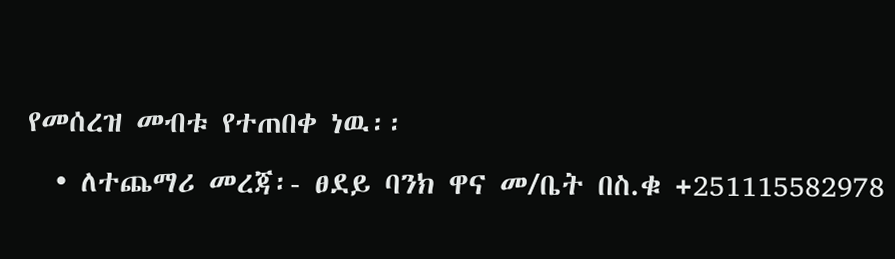የመሰረዝ መብቱ የተጠበቀ ነዉ፡፡
  • ለተጨማሪ መረጃ፡- ፀደይ ባንክ ዋና መ/ቤት በስ.ቁ +251115582978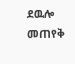ደዉሎ መጠየቅ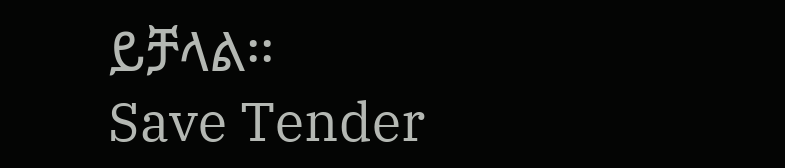ይቻላል፡፡
Save Tender